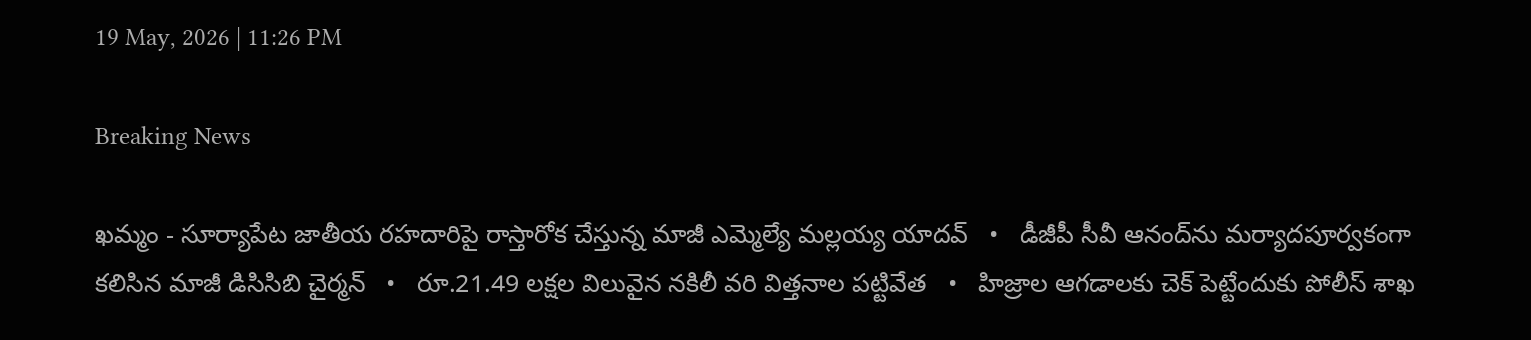19 May, 2026 | 11:26 PM

Breaking News

ఖమ్మం - సూర్యాపేట జాతీయ రహదారిపై రాస్తారోక చేస్తున్న మాజీ ఎమ్మెల్యే మల్లయ్య యాదవ్   •   డీజీపీ సీవీ ఆనంద్‌ను మర్యాదపూర్వకంగా కలిసిన మాజీ డిసిసిబి చైర్మన్   •   రూ.21.49 లక్షల విలువైన నకిలీ వరి విత్తనాల పట్టివేత   •   హిజ్రాల ఆగడాలకు చెక్ పెట్టేందుకు పోలీస్ శాఖ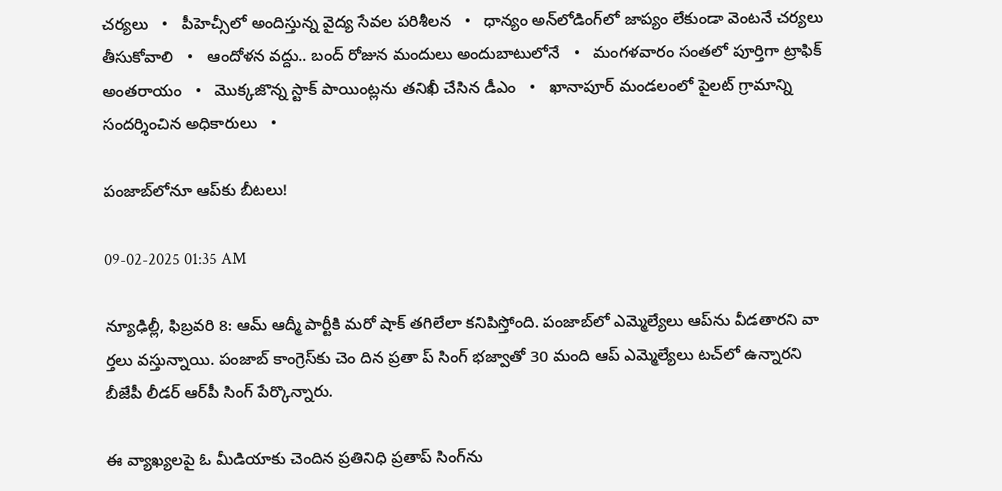చర్యలు   •   పీహెచ్సీలో అందిస్తున్న వైద్య సేవల పరిశీలన   •   ధాన్యం అన్‌లోడింగ్‌లో జాప్యం లేకుండా వెంటనే చర్యలు తీసుకోవాలి   •   ఆందోళన వద్దు.. బంద్ రోజున మందులు అందుబాటులోనే   •   మంగళవారం సంతలో పూర్తిగా ట్రాఫిక్ అంతరాయం   •   మొక్కజొన్న స్టాక్ పాయింట్లను తనిఖీ చేసిన డీఎం   •   ఖానాపూర్ మండలంలో పైలట్ గ్రామాన్ని సందర్శించిన అధికారులు   •

పంజాబ్‌లోనూ ఆప్‌కు బీటలు!

09-02-2025 01:35 AM

న్యూఢిల్లీ, ఫిబ్రవరి 8: ఆమ్ ఆద్మీ పార్టీకి మరో షాక్ తగిలేలా కనిపిస్తోంది. పంజాబ్‌లో ఎమ్మెల్యేలు ఆప్‌ను వీడతారని వా ర్తలు వస్తున్నాయి. పంజాబ్ కాంగ్రెస్‌కు చెం దిన ప్రతా ప్ సింగ్ భజ్వాతో 30 మంది ఆప్ ఎమ్మెల్యేలు టచ్‌లో ఉన్నారని బీజేపీ లీడర్ ఆర్‌పీ సింగ్ పేర్కొన్నారు.

ఈ వ్యాఖ్యలపై ఓ మీడియాకు చెందిన ప్రతినిధి ప్రతాప్ సింగ్‌ను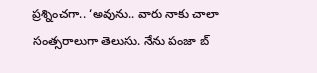ప్రశ్నించగా.. ‘అవును.. వారు నాకు చాలా సంత్సరాలుగా తెలుసు. నేను పంజా బ్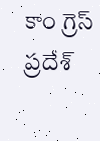కాం గ్రెస్ ప్రదేశ్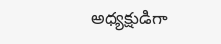అధ్యక్షుడిగా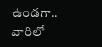ఉండగా.. వారిలో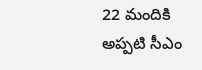22 మందికి అప్పటి సీఎం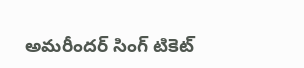అమరీందర్ సింగ్ టికెట్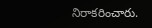నిరాకరించారు.